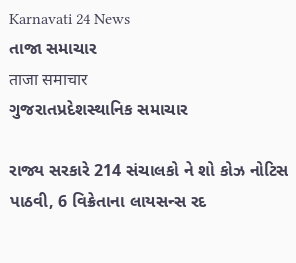Karnavati 24 News
તાજા સમાચાર
ताजा समाचार
ગુજરાતપ્રદેશસ્થાનિક સમાચાર

રાજ્ય સરકારે 214 સંચાલકો ને શો કોઝ નોટિસ પાઠવી, 6 વિક્રેતાના લાયસન્સ રદ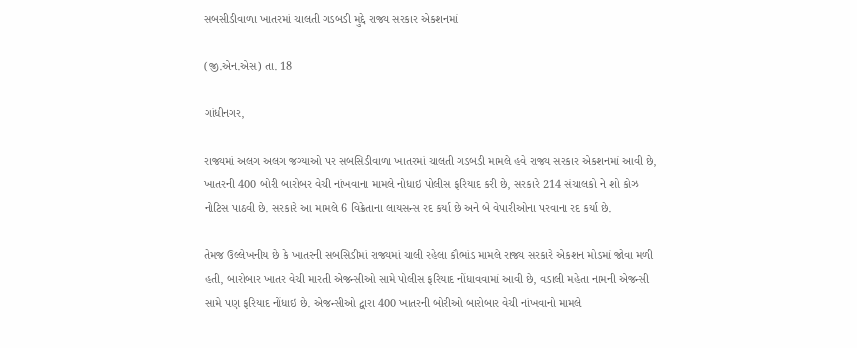સબસીડીવાળા ખાતરમાં ચાલતી ગડબડી મુદ્દે રાજ્ય સરકાર એકશનમાં

(જી.એન.એસ) તા. 18

ગાંધીનગર,

રાજ્યમાં અલગ અલગ જગ્યાઓ પર સબસિડીવાળા ખાતરમાં ચાલતી ગડબડી મામલે હવે રાજ્ય સરકાર એકશનમાં આવી છે, ખાતરની 400 બોરી બારોબર વેચી નાંખવાના મામલે નોધાઇ પોલીસ ફરિયાદ કરી છે, સરકારે 214 સંચાલકો ને શો કોઝ નોટિસ પાઠવી છે. સરકારે આ મામલે 6 વિક્રેતાના લાયસન્સ રદ કર્યા છે અને બે વેપારીઓના પરવાના રદ કર્યા છે.

તેમજ ઉલ્લેખનીય છે કે ખાતરની સબસિડીમાં રાજ્યમાં ચાલી રહેલા કૌભાંડ મામલે રાજ્ય સરકારે એકશન મોડમાં જોવા મળી હતી, બારોબાર ખાતર વેચી મારતી એજન્સીઓ સામે પોલીસ ફરિયાદ નોંધાવવામાં આવી છે, વડાલી મહેતા નામની એજન્સી સામે પણ ફરિયાદ નોંધાઇ છે. એજન્સીઓ દ્વારા 400 ખાતરની બોરીઓ બારોબાર વેચી નાંખવાનો મામલે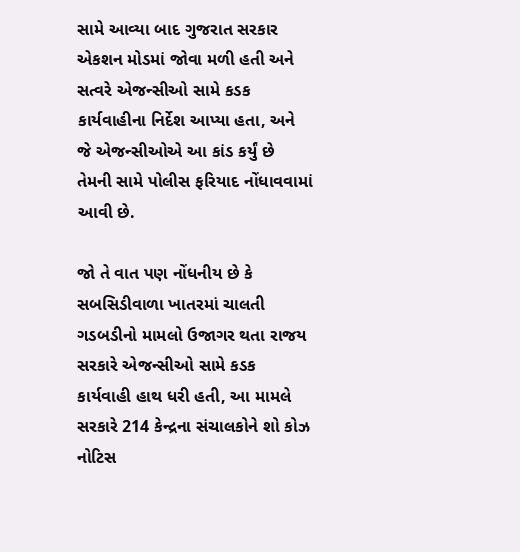સામે આવ્યા બાદ ગુજરાત સરકાર એકશન મોડમાં જોવા મળી હતી અને સત્વરે એજન્સીઓ સામે કડક કાર્યવાહીના નિર્દેશ આપ્યા હતા, અને જે એજન્સીઓએ આ કાંડ કર્યું છે તેમની સામે પોલીસ ફરિયાદ નોંધાવવામાં આવી છે.

જો તે વાત પણ નોંધનીય છે કે સબસિડીવાળા ખાતરમાં ચાલતી ગડબડીનો મામલો ઉજાગર થતા રાજય સરકારે એજન્સીઓ સામે કડક કાર્યવાહી હાથ ધરી હતી, આ મામલે સરકારે 214 કેન્દ્રના સંચાલકોને શો કોઝ નોટિસ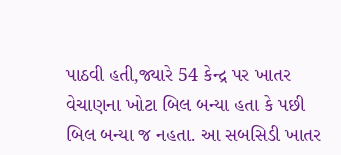પાઠવી હતી,જ્યારે 54 કેન્દ્ર પર ખાતર વેચાણના ખોટા બિલ બન્યા હતા કે પછી બિલ બન્યા જ નહતા. આ સબસિડી ખાતર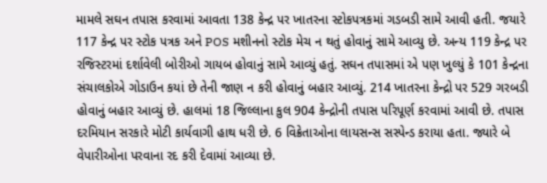મામલે સઘન તપાસ કરવામાં આવતા 138 કેન્દ્ર પર ખાતરના સ્ટોકપત્રકમાં ગડબડી સામે આવી હતી. જયારે 117 કેન્દ્ર પર સ્ટોક પત્રક અને POS મશીનનો સ્ટોક મેચ ન થતું હોવાનું સામે આવ્યુ છે. અન્ય 119 કેન્દ્ર પર રજિસ્ટરમાં દર્શાવેલી બોરીઓ ગાયબ હોવાનું સામે આવ્યું હતું. સઘન તપાસમાં એ પણ ખુલ્યું કે 101 કેન્દ્રના સંચાલકોએ ગોડાઉન કયાં છે તેની જાણ ન કરી હોવાનું બહાર આવ્યું. 214 ખાતરના કેન્દ્રો પર 529 ગરબડી હોવાનું બહાર આવ્યું છે. હાલમાં 18 જિલ્લાના કુલ 904 કેન્દ્રોની તપાસ પરિપૂર્ણ કરવામાં આવી છે. તપાસ દરમિયાન સરકારે મોટી કાર્યવાગી હાથ ધરી છે. 6 વિક્રેતાઓના લાયસન્સ સસ્પેન્ડ કરાયા હતા. જ્યારે બે વેપારીઓના પરવાના રદ કરી દેવામાં આવ્યા છે.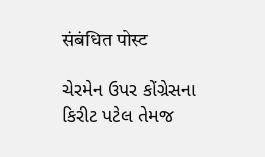संबंधित पोस्ट

ચેરમેન ઉપર કોંગ્રેસના કિરીટ પટેલ તેમજ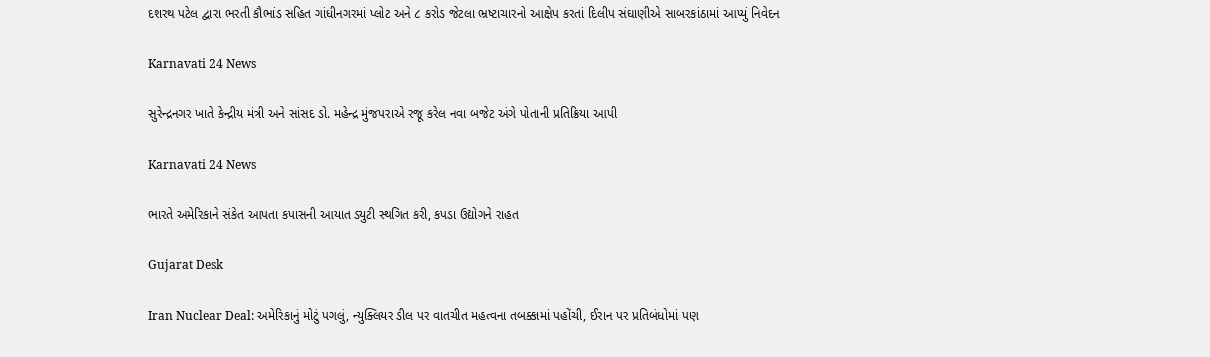દશરથ પટેલ દ્વારા ભરતી કૌભાંડ સહિત ગાંધીનગરમાં પ્લોટ અને ૮ કરોડ જેટલા ભ્રષ્ટાચારનો આક્ષેપ કરતાં દિલીપ સંઘાણીએ સાબરકાંઠામાં આપ્યું નિવેદન

Karnavati 24 News

સુરેન્દ્રનગર ખાતે કેન્દ્રીય મંત્રી અને સાંસદ ડો. મહેન્દ્ર મુંજપરાએ રજૂ કરેલ નવા બજેટ અંગે પોતાની પ્રતિક્રિયા આપી

Karnavati 24 News

ભારતે અમેરિકાને સંકેત આપતા કપાસની આયાત ડ્યુટી સ્થગિત કરી, કપડા ઉદ્યોગને રાહત

Gujarat Desk

Iran Nuclear Deal: અમેરિકાનું મોટું પગલું, ન્યુક્લિયર ડીલ પર વાતચીત મહત્વના તબક્કામાં પહોંચી, ઈરાન પર પ્રતિબંધોમાં પણ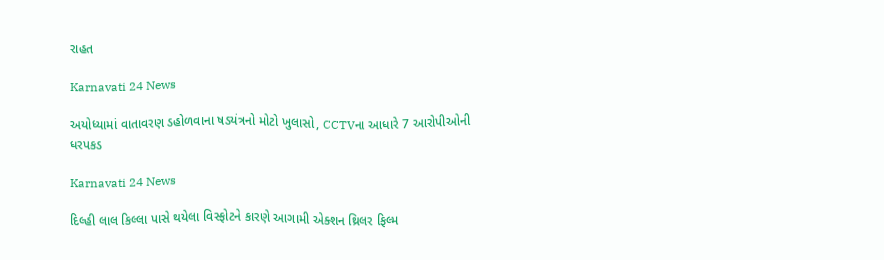રાહત

Karnavati 24 News

અયોધ્યામાં વાતાવરણ ડહોળવાના ષડયંત્રનો મોટો ખુલાસો, CCTVના આધારે 7 આરોપીઓની ધરપકડ

Karnavati 24 News

દિલ્હી લાલ કિલ્લા પાસે થયેલા વિસ્ફોટને કારણે આગામી એક્શન થ્રિલર ફિલ્મ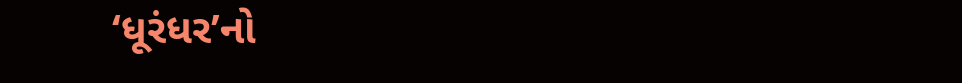‘ધૂરંધર’નો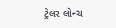ટ્રેલર લોન્ચ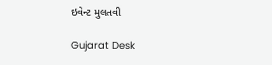ઇવેન્ટ મુલતવી

Gujarat Desk